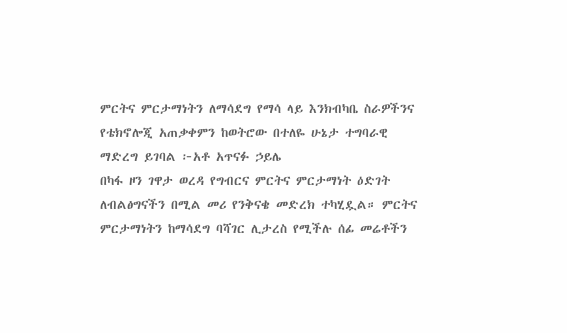ምርትና ምርታማነትን ለማሳደግ የማሳ ላይ እንክብካቤ ስራዎችንና የቴክኖሎጂ አጠቃቀምን ከወትሮው በተለዬ ሁኔታ ተግባራዊ ማድረግ ይገባል ፦አቶ አጥናፉ ኃይሌ
በካፋ ዞን ገዋታ ወረዳ የግብርና ምርትና ምርታማነት ዕድገት ለብልፅግናችን በሚል መሪ የንቅናቄ መድረክ ተካሂዷል። ምርትና ምርታማነትን ከማሳደግ ባሻገር ሊታረስ የሚችሉ ሰፊ መሬቶችን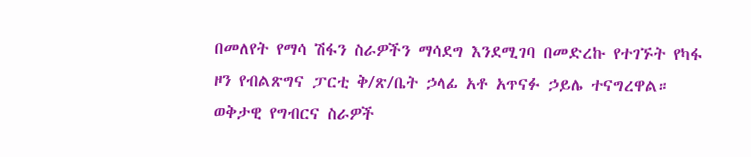በመለየት የማሳ ሽፋን ስራዎችን ማሳደግ እንደሚገባ በመድረኩ የተገኙት የካፋ ዞን የብልጽግና ፓርቲ ቅ/ጽ/ቤት ኃላፊ አቶ አጥናፉ ኃይሌ ተናግረዋል። ወቅታዊ የግብርና ስራዎች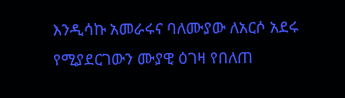እንዲሳኩ አመራሩና ባለሙያው ለአርሶ አደሩ የሚያደርገውን ሙያዊ ዕገዛ የበለጠ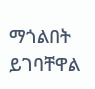ማጎልበት ይገባቸዋል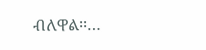ብለዋል፡፡…